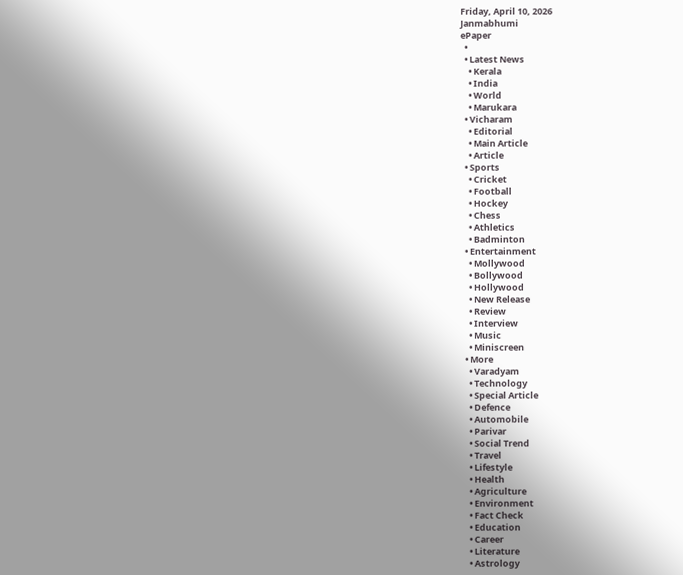Friday, April 10, 2026
Janmabhumi
ePaper
  •
  • Latest News
    • Kerala
    • India
    • World
    • Marukara
  • Vicharam
    • Editorial
    • Main Article
    • Article
  • Sports
    • Cricket
    • Football
    • Hockey
    • Chess
    • Athletics
    • Badminton
  • Entertainment
    • Mollywood
    • Bollywood
    • Hollywood
    • New Release
    • Review
    • Interview
    • Music
    • Miniscreen
  • More
    • Varadyam
    • Technology
    • Special Article
    • Defence
    • Automobile
    • Parivar
    • Social Trend
    • Travel
    • Lifestyle
    • Health
    • Agriculture
    • Environment
    • Fact Check
    • Education
    • Career
    • Literature
    • Astrology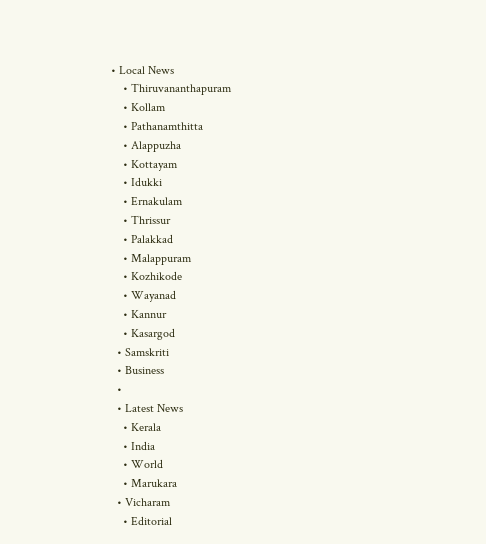• Local News
    • Thiruvananthapuram
    • Kollam
    • Pathanamthitta
    • Alappuzha
    • Kottayam
    • Idukki
    • Ernakulam
    • Thrissur
    • Palakkad
    • Malappuram
    • Kozhikode
    • Wayanad
    • Kannur
    • Kasargod
  • Samskriti
  • Business
  •
  • Latest News
    • Kerala
    • India
    • World
    • Marukara
  • Vicharam
    • Editorial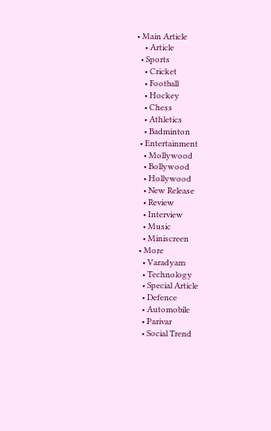• Main Article
    • Article
  • Sports
    • Cricket
    • Football
    • Hockey
    • Chess
    • Athletics
    • Badminton
  • Entertainment
    • Mollywood
    • Bollywood
    • Hollywood
    • New Release
    • Review
    • Interview
    • Music
    • Miniscreen
  • More
    • Varadyam
    • Technology
    • Special Article
    • Defence
    • Automobile
    • Parivar
    • Social Trend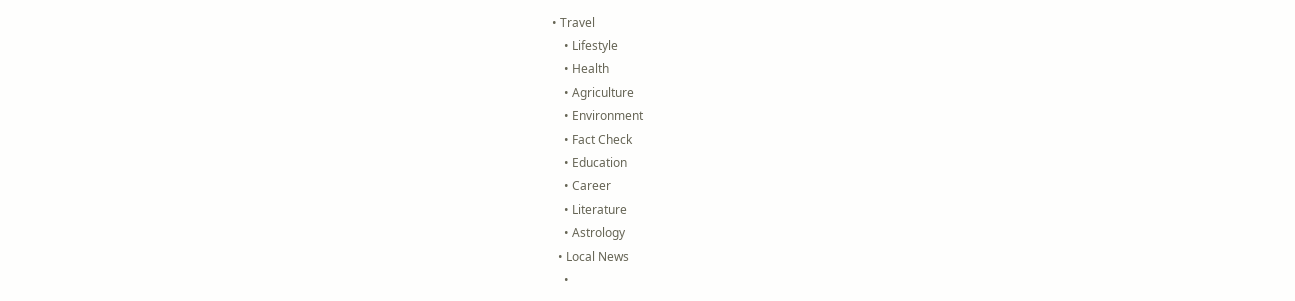• Travel
    • Lifestyle
    • Health
    • Agriculture
    • Environment
    • Fact Check
    • Education
    • Career
    • Literature
    • Astrology
  • Local News
    •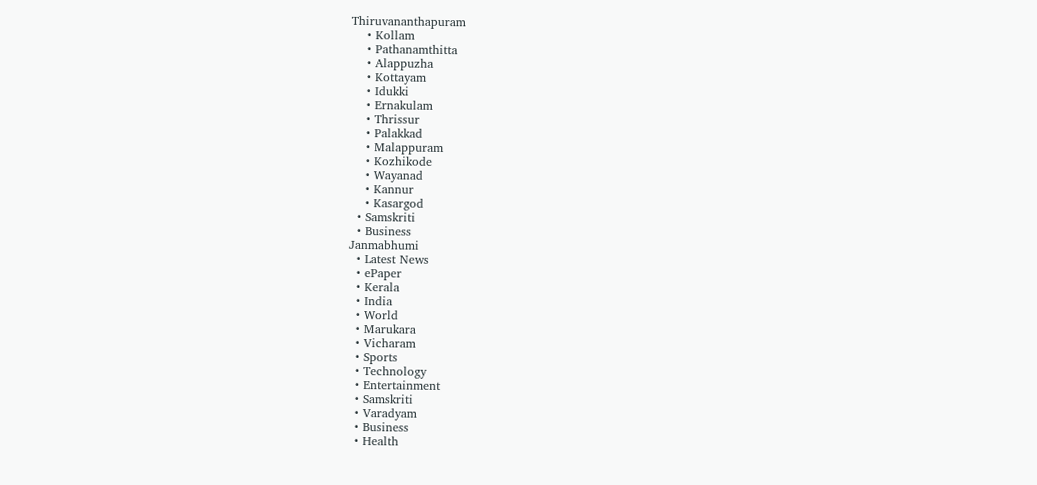Thiruvananthapuram
    • Kollam
    • Pathanamthitta
    • Alappuzha
    • Kottayam
    • Idukki
    • Ernakulam
    • Thrissur
    • Palakkad
    • Malappuram
    • Kozhikode
    • Wayanad
    • Kannur
    • Kasargod
  • Samskriti
  • Business
Janmabhumi
  • Latest News
  • ePaper
  • Kerala
  • India
  • World
  • Marukara
  • Vicharam
  • Sports
  • Technology
  • Entertainment
  • Samskriti
  • Varadyam
  • Business
  • Health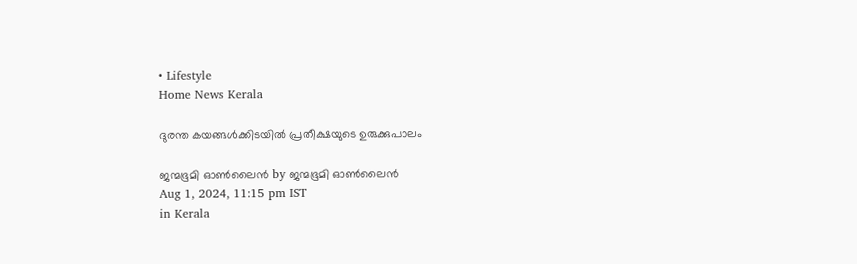• Lifestyle
Home News Kerala

ദുരന്ത കയങ്ങള്‍ക്കിടയില്‍ പ്രതീക്ഷയുടെ ഉരുക്കുപാലം

ജന്മഭൂമി ഓണ്‍ലൈന്‍ by ജന്മഭൂമി ഓണ്‍ലൈന്‍
Aug 1, 2024, 11:15 pm IST
in Kerala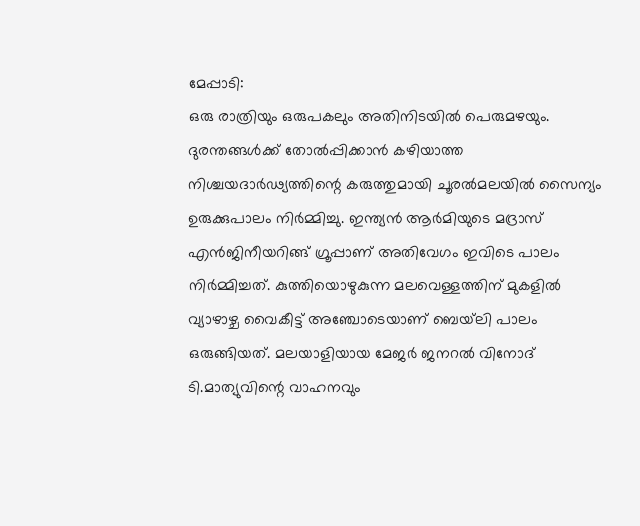മേപ്പാടി:
ഒരു രാത്രിയും ഒരുപകലും അതിനിടയില്‍ പെരുമഴയും. ദുരന്തങ്ങള്‍ക്ക് തോല്‍പ്പിക്കാന്‍ കഴിയാത്ത നിശ്ചയദാര്‍ഢ്യത്തിന്റെ കരുത്തുമായി ചൂരല്‍മലയില്‍ സൈന്യം ഉരുക്കുപാലം നിര്‍മ്മിച്ചു. ഇന്ത്യന്‍ ആര്‍മിയുടെ മദ്രാസ് എന്‍ജിനീയറിങ്ങ് ഗ്രൂപ്പാണ് അതിവേഗം ഇവിടെ പാലം നിര്‍മ്മിച്ചത്. കുത്തിയൊഴുകുന്ന മലവെള്ളത്തിന് മുകളില്‍ വ്യാഴാഴ്ച വൈകീട്ട് അഞ്ചോടെയാണ് ബെയ്‌ലി പാലം ഒരുങ്ങിയത്. മലയാളിയായ മേജർ ജനറൽ വിനോദ് ടി.മാത്യുവിന്റെ വാഹനവും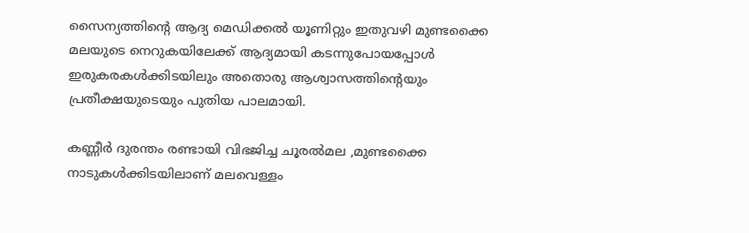സൈന്യത്തിന്റെ ആദ്യ മെഡിക്കല്‍ യൂണിറ്റും ഇതുവഴി മുണ്ടക്കൈ മലയുടെ നെറുകയിലേക്ക് ആദ്യമായി കടന്നുപോയപ്പോള്‍ ഇരുകരകള്‍ക്കിടയിലും അതൊരു ആശ്വാസത്തിന്റെയും പ്രതീക്ഷയുടെയും പുതിയ പാലമായി.

കണ്ണീര്‍ ദുരന്തം രണ്ടായി വിഭജിച്ച ചൂരല്‍മല ,മുണ്ടക്കൈ നാടുകള്‍ക്കിടയിലാണ് മലവെള്ളം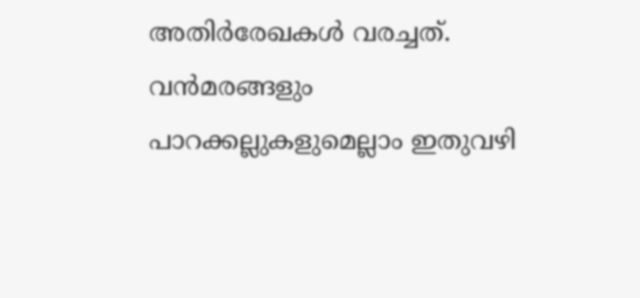അതിര്‍രേഖകള്‍ വരച്ചത്. വന്‍മരങ്ങളും പാറക്കല്ലുകളുമെല്ലാം ഇതുവഴി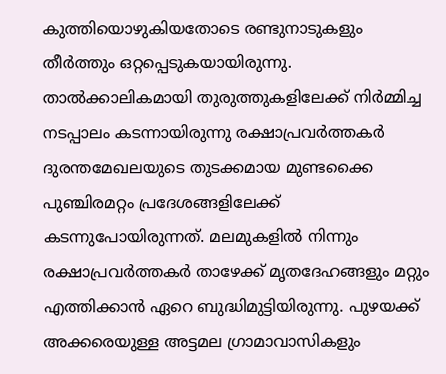കുത്തിയൊഴുകിയതോടെ രണ്ടുനാടുകളും തീര്‍ത്തും ഒറ്റപ്പെടുകയായിരുന്നു. താല്‍ക്കാലികമായി തുരുത്തുകളിലേക്ക് നിര്‍മ്മിച്ച നടപ്പാലം കടന്നായിരുന്നു രക്ഷാപ്രവര്‍ത്തകര്‍ ദുരന്തമേഖലയുടെ തുടക്കമായ മുണ്ടക്കൈ പുഞ്ചിരമറ്റം പ്രദേശങ്ങളിലേക്ക് കടന്നുപോയിരുന്നത്. മലമുകളില്‍ നിന്നും രക്ഷാപ്രവര്‍ത്തകര്‍ താഴേക്ക് മൃതദേഹങ്ങളും മറ്റും എത്തിക്കാന്‍ ഏറെ ബുദ്ധിമുട്ടിയിരുന്നു. പുഴയക്ക് അക്കരെയുള്ള അട്ടമല ഗ്രാമാവാസികളും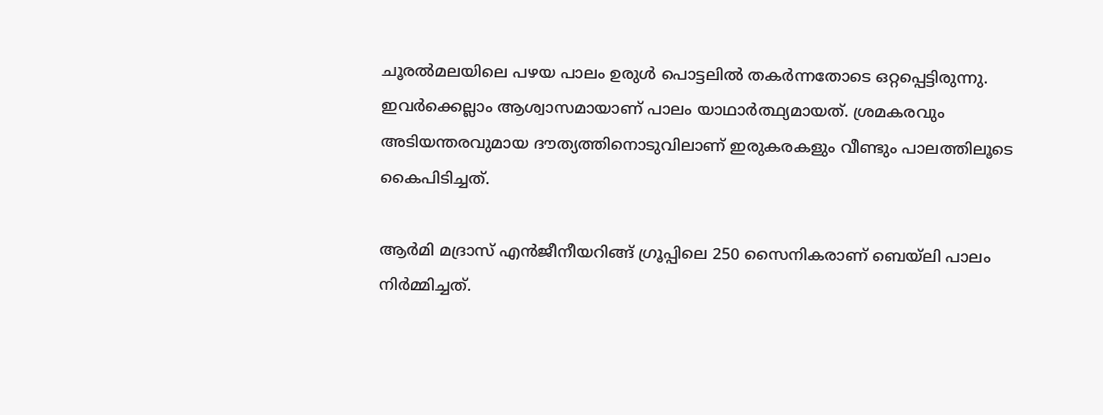ചൂരല്‍മലയിലെ പഴയ പാലം ഉരുള്‍ പൊട്ടലില്‍ തകര്‍ന്നതോടെ ഒറ്റപ്പെട്ടിരുന്നു. ഇവര്‍ക്കെല്ലാം ആശ്വാസമായാണ് പാലം യാഥാര്‍ത്ഥ്യമായത്. ശ്രമകരവും അടിയന്തരവുമായ ദൗത്യത്തിനൊടുവിലാണ് ഇരുകരകളും വീണ്ടും പാലത്തിലൂടെ കൈപിടിച്ചത്.

ആര്‍മി മദ്രാസ് എന്‍ജീനീയറിങ്ങ് ഗ്രൂപ്പിലെ 250 സൈനികരാണ് ബെയ്‌ലി പാലം നിര്‍മ്മിച്ചത്.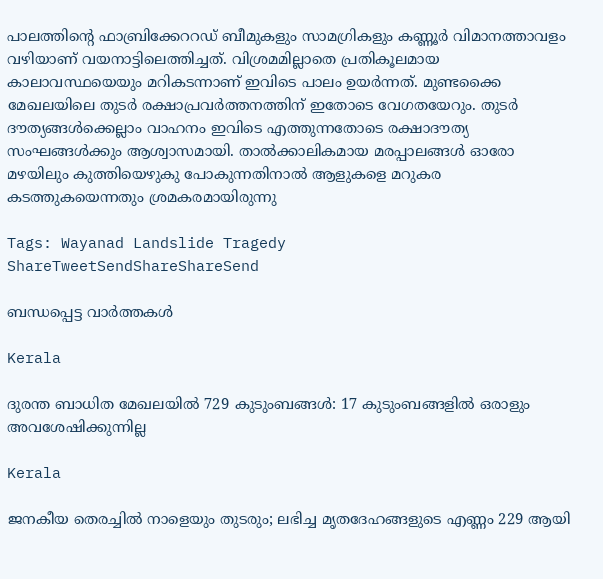പാലത്തിന്റെ ഫാബ്രിക്കേററഡ് ബീമുകളും സാമഗ്രികളും കണ്ണൂര്‍ വിമാനത്താവളം വഴിയാണ് വയനാട്ടിലെത്തിച്ചത്. വിശ്രമമില്ലാതെ പ്രതികൂലമായ കാലാവസ്ഥയെയും മറികടന്നാണ് ഇവിടെ പാലം ഉയര്‍ന്നത്. മുണ്ടക്കൈ മേഖലയിലെ തുടര്‍ രക്ഷാപ്രവര്‍ത്തനത്തിന് ഇതോടെ വേഗതയേറും. തുടര്‍ ദൗത്യങ്ങള്‍ക്കെല്ലാം വാഹനം ഇവിടെ എത്തുന്നതോടെ രക്ഷാദൗത്യ സംഘങ്ങള്‍ക്കും ആശ്വാസമായി. താല്‍ക്കാലികമായ മരപ്പാലങ്ങള്‍ ഓരോ മഴയിലും കുത്തിയെഴുകു പോകുന്നതിനാല്‍ ആളുകളെ മറുകര കടത്തുകയെന്നതും ശ്രമകരമായിരുന്നു

Tags: Wayanad Landslide Tragedy
ShareTweetSendShareShareSend

ബന്ധപ്പെട്ട വാര്‍ത്തകള്‍

Kerala

ദുരന്ത ബാധിത മേഖലയില്‍ 729 കുടുംബങ്ങള്‍: 17 കുടുംബങ്ങളില്‍ ഒരാളും അവശേഷിക്കുന്നില്ല

Kerala

ജനകീയ തെരച്ചില്‍ നാളെയും തുടരും; ലഭിച്ച മൃതദേഹങ്ങളുടെ എണ്ണം 229 ആയി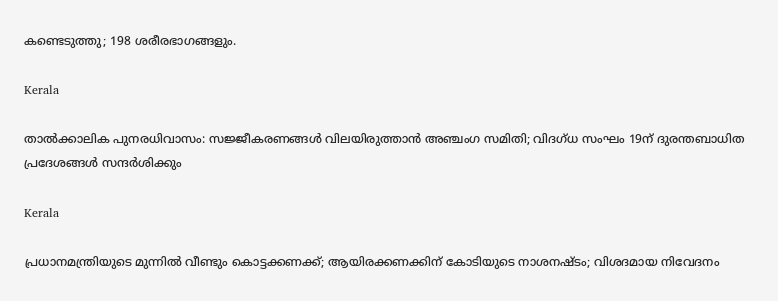കണ്ടെടുത്തു; 198 ശരീരഭാഗങ്ങളും.

Kerala

താല്‍ക്കാലിക പുനരധിവാസം: സജ്ജീകരണങ്ങള്‍ വിലയിരുത്താന്‍ അഞ്ചംഗ സമിതി; വിദഗ്ധ സംഘം 19ന് ദുരന്തബാധിത പ്രദേശങ്ങള്‍ സന്ദര്‍ശിക്കും

Kerala

പ്രധാനമന്ത്രിയുടെ മുന്നില്‍ വീണ്ടും കൊട്ടക്കണക്ക്; ആയിരക്കണക്കിന് കോടിയുടെ നാശനഷ്ടം; വിശദമായ നിവേദനം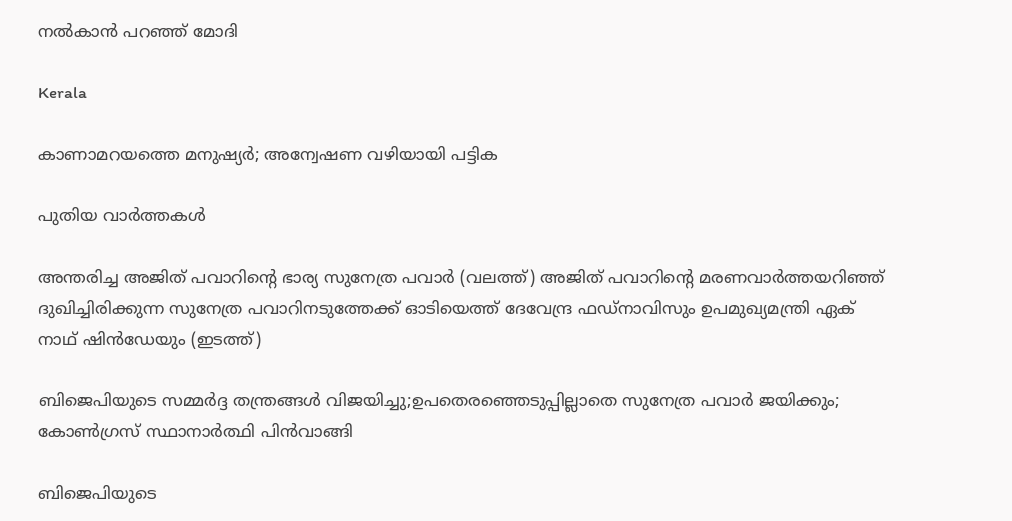നല്‍കാന്‍ പറഞ്ഞ് മോദി

Kerala

കാണാമറയത്തെ മനുഷ്യര്‍; അന്വേഷണ വഴിയായി പട്ടിക

പുതിയ വാര്‍ത്തകള്‍

അന്തരിച്ച അജിത് പവാറിന്‍റെ ഭാര്യ സുനേത്ര പവാര്‍ (വലത്ത്) അജിത് പവാറിന്‍റെ മരണവാര്‍ത്തയറിഞ്ഞ് ദുഖിച്ചിരിക്കുന്ന സുനേത്ര പവാറിനടുത്തേക്ക് ഓടിയെത്ത് ദേവേന്ദ്ര ഫഡ്നാവിസും ഉപമുഖ്യമന്ത്രി ഏക് നാഥ് ഷിന്‍ഡേയും (ഇടത്ത്)

ബിജെപിയുടെ സമ്മര്‍ദ്ദ തന്ത്രങ്ങള്‍ വിജയിച്ചു;ഉപതെരഞ്ഞെടുപ്പില്ലാതെ സുനേത്ര പവാര്‍ ജയിക്കും; കോണ്‍ഗ്രസ് സ്ഥാനാര്‍ത്ഥി പിന്‍വാങ്ങി

ബിജെപിയുടെ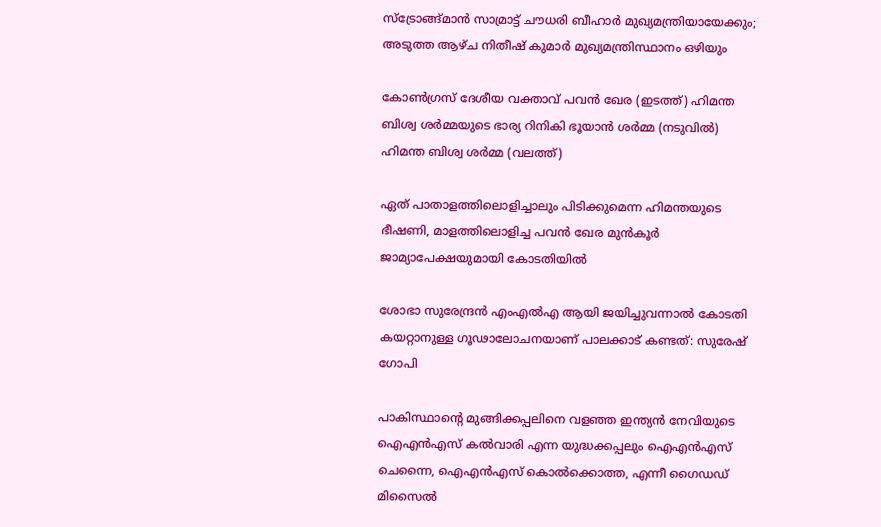സ്ട്രോങ്ങ്മാന്‍ സാമ്രാട്ട് ചൗധരി ബീഹാര്‍ മുഖ്യമന്ത്രിയായേക്കും; അടുത്ത ആഴ്ച നിതീഷ് കുമാര്‍ മുഖ്യമന്ത്രിസ്ഥാനം ഒഴിയും

കോണ്‍ഗ്രസ് ദേശീയ വക്താവ് പവന്‍ ഖേര (ഇടത്ത്) ഹിമന്ത ബിശ്വ ശര്‍മ്മയുടെ ഭാര്യ റിനികി ഭൂയാന്‍ ശര്‍മ്മ (നടുവില്‍) ഹിമന്ത ബിശ്വ ശര്‍മ്മ (വലത്ത്)

ഏത് പാതാളത്തിലൊളിച്ചാലും പിടിക്കുമെന്ന ഹിമന്തയുടെ ഭീഷണി, മാളത്തിലൊളിച്ച പവന്‍ ഖേര മുന്‍കൂര്‍ ജാമ്യാപേക്ഷയുമായി കോടതിയില്‍

ശോഭാ സുരേന്ദ്രന്‍ എംഎല്‍എ ആയി ജയിച്ചുവന്നാല്‍ കോടതി കയറ്റാനുള്ള ഗൂഢാലോചനയാണ് പാലക്കാട് കണ്ടത്: സുരേഷ് ഗോപി

പാകിസ്ഥാന്‍റെ മുങ്ങിക്കപ്പലിനെ വളഞ്ഞ ഇന്ത്യന്‍ നേവിയുടെ ഐഎന്‍എസ് കല്‍വാരി എന്ന യുദ്ധക്കപ്പലും ഐഎന്‍എസ് ചെന്നൈ, ഐഎന്‍എസ് കൊല്‍ക്കൊത്ത, എന്നീ ഗൈഡഡ് മിസൈല്‍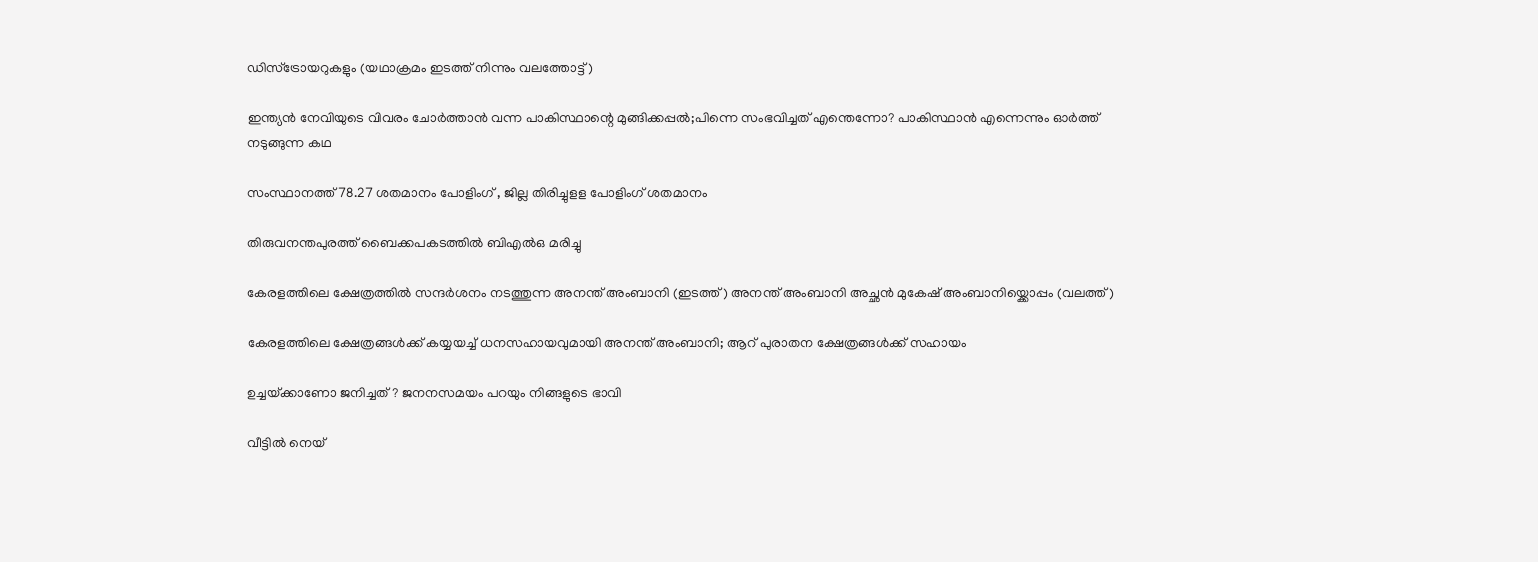ഡിസ്ട്രോയറുകളും (യഥാക്രമം ഇടത്ത് നിന്നും വലത്തോട്ട്)

ഇന്ത്യന്‍ നേവിയുടെ വിവരം ചോര്‍ത്താന്‍ വന്ന പാകിസ്ഥാന്റെ മുങ്ങിക്കപ്പല്‍;പിന്നെ സംഭവിച്ചത് എന്തെന്നോ? പാകിസ്ഥാന്‍ എന്നെന്നും ഓര്‍ത്ത് നടുങ്ങുന്ന കഥ

സംസ്ഥാനത്ത് 78.27 ശതമാനം പോളിംഗ് , ജില്ല തിരിച്ചുളള പോളിംഗ് ശതമാനം

തിരുവനന്തപുരത്ത് ബൈക്കപകടത്തില്‍ ബിഎല്‍ഒ മരിച്ചു

കേരളത്തിലെ ക്ഷേത്രത്തില്‍ സന്ദര്‍ശനം നടത്തുന്ന അനന്ത് അംബാനി (ഇടത്ത്) അനന്ത് അംബാനി അച്ഛന്‍ മുകേഷ് അംബാനിയ്ക്കൊപ്പം (വലത്ത്)

കേരളത്തിലെ ക്ഷേത്രങ്ങള്‍ക്ക് കയ്യയച്ച് ധനസഹായവുമായി അനന്ത് അംബാനി; ആറ് പുരാതന ക്ഷേത്രങ്ങൾക്ക് സഹായം

ഉച്ചയ്‌ക്കാണോ ജനിച്ചത് ? ജനനസമയം പറയും നിങ്ങളുടെ ഭാവി

വീട്ടിൽ നെയ്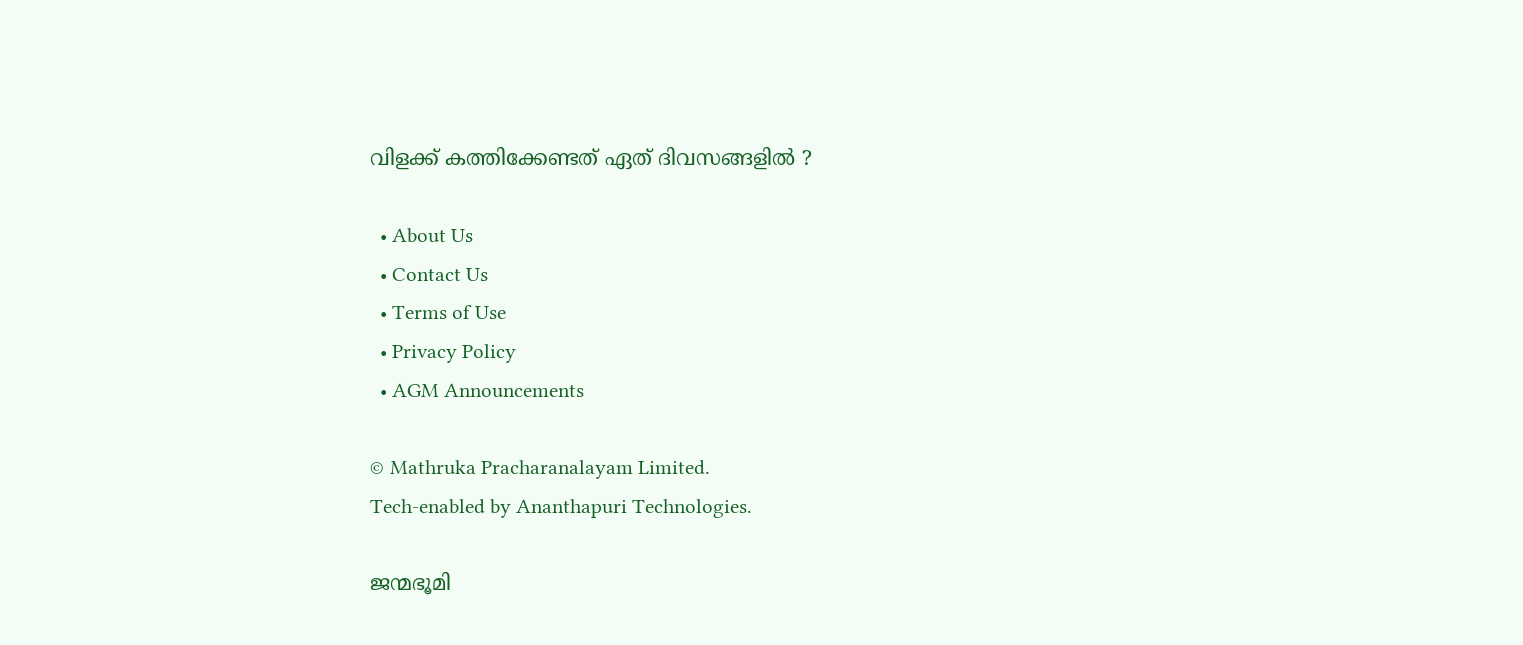വിളക്ക് കത്തിക്കേണ്ടത് ഏത് ദിവസങ്ങളിൽ ?

  • About Us
  • Contact Us
  • Terms of Use
  • Privacy Policy
  • AGM Announcements

© Mathruka Pracharanalayam Limited.
Tech-enabled by Ananthapuri Technologies.

ജന്മഭൂമി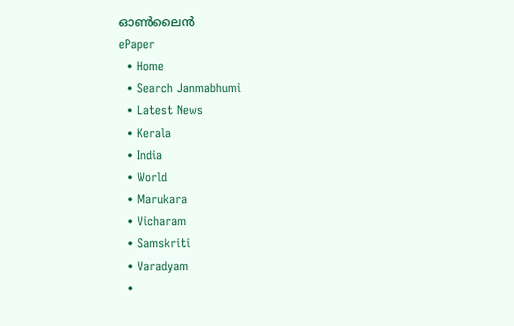ഓണ്‍ലൈന്‍
ePaper
  • Home
  • Search Janmabhumi
  • Latest News
  • Kerala
  • India
  • World
  • Marukara
  • Vicharam
  • Samskriti
  • Varadyam
  •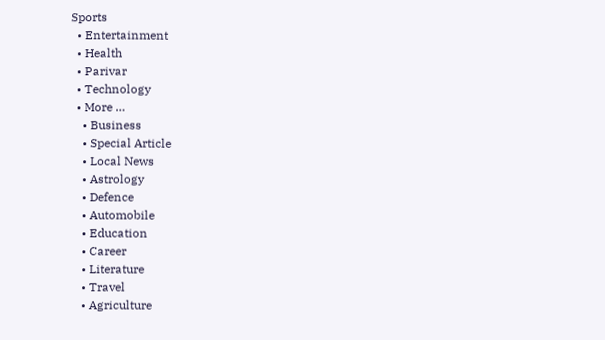Sports
  • Entertainment
  • Health
  • Parivar
  • Technology
  • More …
    • Business
    • Special Article
    • Local News
    • Astrology
    • Defence
    • Automobile
    • Education
    • Career
    • Literature
    • Travel
    • Agriculture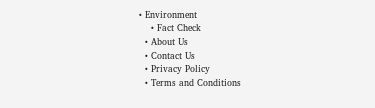• Environment
    • Fact Check
  • About Us
  • Contact Us
  • Privacy Policy
  • Terms and Conditions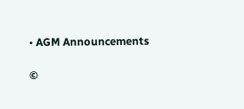• AGM Announcements

©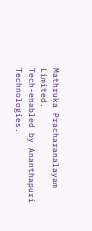Mathruka Pracharanalayam Limited.
Tech-enabled by Ananthapuri Technologies.